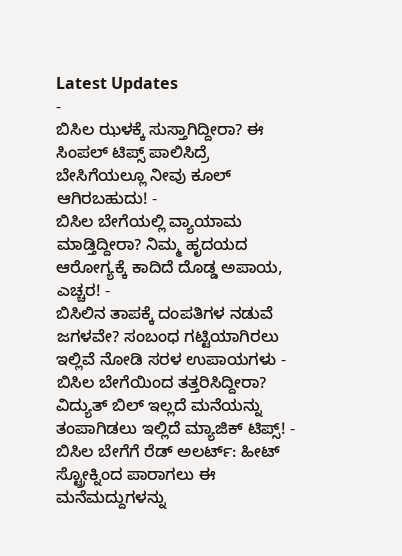Latest Updates
-
ಬಿಸಿಲ ಝಳಕ್ಕೆ ಸುಸ್ತಾಗಿದ್ದೀರಾ? ಈ ಸಿಂಪಲ್ ಟಿಪ್ಸ್ ಪಾಲಿಸಿದ್ರೆ ಬೇಸಿಗೆಯಲ್ಲೂ ನೀವು ಕೂಲ್ ಆಗಿರಬಹುದು! -
ಬಿಸಿಲ ಬೇಗೆಯಲ್ಲಿ ವ್ಯಾಯಾಮ ಮಾಡ್ತಿದ್ದೀರಾ? ನಿಮ್ಮ ಹೃದಯದ ಆರೋಗ್ಯಕ್ಕೆ ಕಾದಿದೆ ದೊಡ್ಡ ಅಪಾಯ, ಎಚ್ಚರ! -
ಬಿಸಿಲಿನ ತಾಪಕ್ಕೆ ದಂಪತಿಗಳ ನಡುವೆ ಜಗಳವೇ? ಸಂಬಂಧ ಗಟ್ಟಿಯಾಗಿರಲು ಇಲ್ಲಿವೆ ನೋಡಿ ಸರಳ ಉಪಾಯಗಳು -
ಬಿಸಿಲ ಬೇಗೆಯಿಂದ ತತ್ತರಿಸಿದ್ದೀರಾ? ವಿದ್ಯುತ್ ಬಿಲ್ ಇಲ್ಲದೆ ಮನೆಯನ್ನು ತಂಪಾಗಿಡಲು ಇಲ್ಲಿದೆ ಮ್ಯಾಜಿಕ್ ಟಿಪ್ಸ್! -
ಬಿಸಿಲ ಬೇಗೆಗೆ ರೆಡ್ ಅಲರ್ಟ್: ಹೀಟ್ ಸ್ಟ್ರೋಕ್ನಿಂದ ಪಾರಾಗಲು ಈ ಮನೆಮದ್ದುಗಳನ್ನು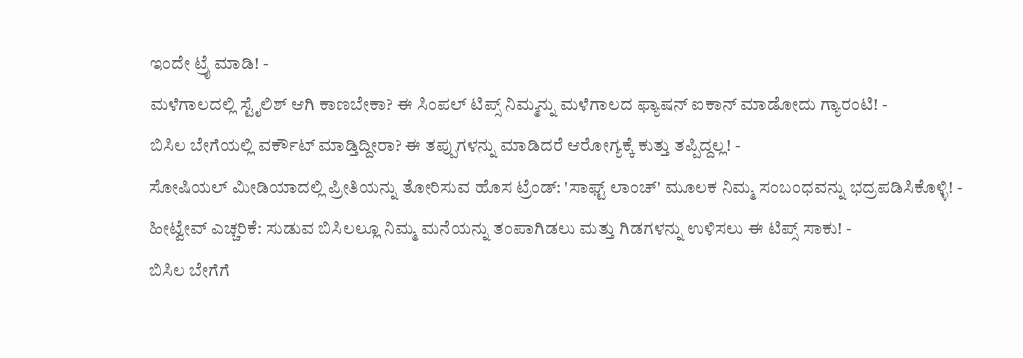ಇಂದೇ ಟ್ರೈ ಮಾಡಿ! -
ಮಳೆಗಾಲದಲ್ಲಿ ಸ್ಟೈಲಿಶ್ ಆಗಿ ಕಾಣಬೇಕಾ? ಈ ಸಿಂಪಲ್ ಟಿಪ್ಸ್ ನಿಮ್ಮನ್ನು ಮಳೆಗಾಲದ ಫ್ಯಾಷನ್ ಐಕಾನ್ ಮಾಡೋದು ಗ್ಯಾರಂಟಿ! -
ಬಿಸಿಲ ಬೇಗೆಯಲ್ಲಿ ವರ್ಕೌಟ್ ಮಾಡ್ತಿದ್ದೀರಾ? ಈ ತಪ್ಪುಗಳನ್ನು ಮಾಡಿದರೆ ಆರೋಗ್ಯಕ್ಕೆ ಕುತ್ತು ತಪ್ಪಿದ್ದಲ್ಲ! -
ಸೋಷಿಯಲ್ ಮೀಡಿಯಾದಲ್ಲಿ ಪ್ರೀತಿಯನ್ನು ತೋರಿಸುವ ಹೊಸ ಟ್ರೆಂಡ್: 'ಸಾಫ್ಟ್ ಲಾಂಚ್' ಮೂಲಕ ನಿಮ್ಮ ಸಂಬಂಧವನ್ನು ಭದ್ರಪಡಿಸಿಕೊಳ್ಳಿ! -
ಹೀಟ್ವೇವ್ ಎಚ್ಚರಿಕೆ: ಸುಡುವ ಬಿಸಿಲಲ್ಲೂ ನಿಮ್ಮ ಮನೆಯನ್ನು ತಂಪಾಗಿಡಲು ಮತ್ತು ಗಿಡಗಳನ್ನು ಉಳಿಸಲು ಈ ಟಿಪ್ಸ್ ಸಾಕು! -
ಬಿಸಿಲ ಬೇಗೆಗೆ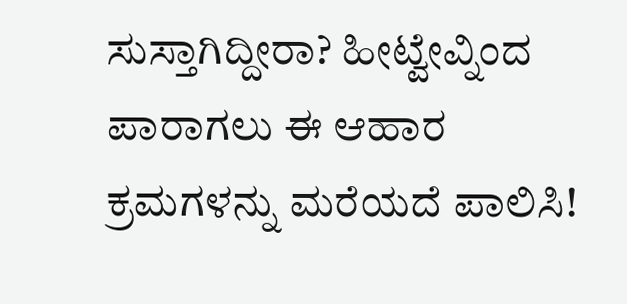ಸುಸ್ತಾಗಿದ್ದೀರಾ? ಹೀಟ್ವೇವ್ನಿಂದ ಪಾರಾಗಲು ಈ ಆಹಾರ ಕ್ರಮಗಳನ್ನು ಮರೆಯದೆ ಪಾಲಿಸಿ!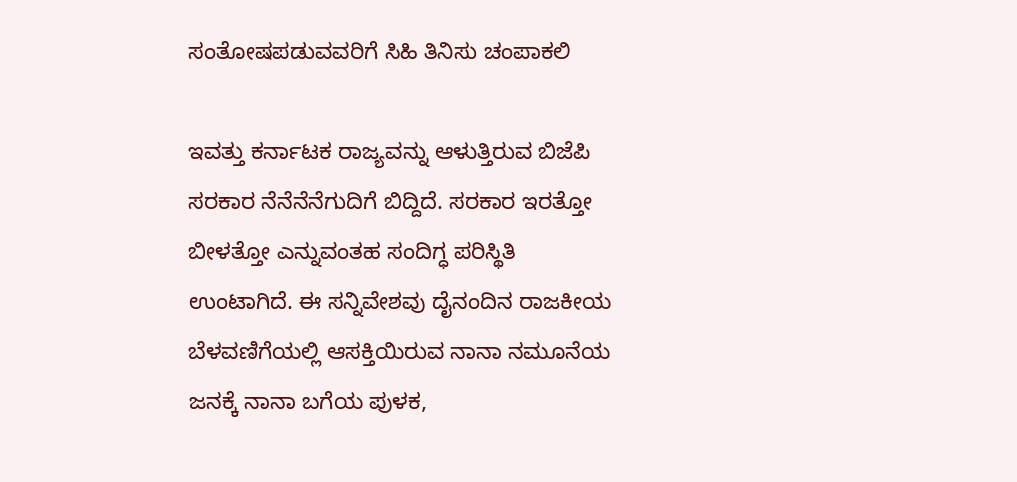ಸಂತೋಷಪಡುವವರಿಗೆ ಸಿಹಿ ತಿನಿಸು ಚಂಪಾಕಲಿ

ಇವತ್ತು ಕರ್ನಾಟಕ ರಾಜ್ಯವನ್ನು ಆಳುತ್ತಿರುವ ಬಿಜೆಪಿ ಸರಕಾರ ನೆನೆನೆನೆಗುದಿಗೆ ಬಿದ್ದಿದೆ. ಸರಕಾರ ಇರತ್ತೋ ಬೀಳತ್ತೋ ಎನ್ನುವಂತಹ ಸಂದಿಗ್ಧ ಪರಿಸ್ಥಿತಿ ಉಂಟಾಗಿದೆ. ಈ ಸನ್ನಿವೇಶವು ದೈನಂದಿನ ರಾಜಕೀಯ ಬೆಳವಣಿಗೆಯಲ್ಲಿ ಆಸಕ್ತಿಯಿರುವ ನಾನಾ ನಮೂನೆಯ ಜನಕ್ಕೆ ನಾನಾ ಬಗೆಯ ಪುಳಕ,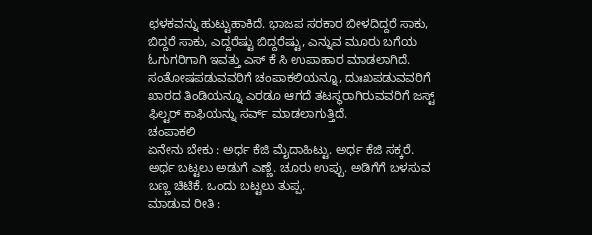ಛಳಕವನ್ನು ಹುಟ್ಟುಹಾಕಿದೆ. ಭಾಜಪ ಸರಕಾರ ಬೀಳದಿದ್ದರೆ ಸಾಕು, ಬಿದ್ದರೆ ಸಾಕು, ಎದ್ದರೆಷ್ಟು ಬಿದ್ದರೆಷ್ಟು, ಎನ್ನುವ ಮೂರು ಬಗೆಯ ಓಗುಗರಿಗಾಗಿ ಇವತ್ತು ಎಸ್ ಕೆ ಸಿ ಉಪಾಹಾರ ಮಾಡಲಾಗಿದೆ.
ಸಂತೋಷಪಡುವವರಿಗೆ ಚಂಪಾಕಲಿಯನ್ನೂ, ದುಃಖಪಡುವವರಿಗೆ ಖಾರದ ತಿಂಡಿಯನ್ನೂ ಎರಡೂ ಆಗದೆ ತಟಸ್ಥರಾಗಿರುವವರಿಗೆ ಜಸ್ಟ್ ಫಿಲ್ಟರ್ ಕಾಫಿಯನ್ನು ಸರ್ವ್ ಮಾಡಲಾಗುತ್ತಿದೆ.
ಚಂಪಾಕಲಿ
ಏನೇನು ಬೇಕು : ಅರ್ಧ ಕೆಜಿ ಮೈದಾಹಿಟ್ಟು. ಅರ್ಧ ಕೆಜಿ ಸಕ್ಕರೆ. ಅರ್ಧ ಬಟ್ಟಲು ಅಡುಗೆ ಎಣ್ಣೆ. ಚೂರು ಉಪ್ಪು. ಅಡಿಗೆಗೆ ಬಳಸುವ ಬಣ್ಣ ಚಿಟಿಕೆ. ಒಂದು ಬಟ್ಟಲು ತುಪ್ಪ.
ಮಾಡುವ ರೀತಿ :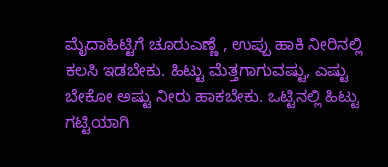ಮೈದಾಹಿಟ್ಟಿಗೆ ಚೂರುಎಣ್ಣೆ , ಉಪ್ಪು ಹಾಕಿ ನೀರಿನಲ್ಲಿ ಕಲಸಿ ಇಡಬೇಕು. ಹಿಟ್ಟು ಮೆತ್ತಗಾಗುವಷ್ಟು, ಎಷ್ಟು ಬೇಕೋ ಅಷ್ಟು ನೀರು ಹಾಕಬೇಕು. ಒಟ್ಟಿನಲ್ಲಿ ಹಿಟ್ಟು ಗಟ್ಟಿಯಾಗಿ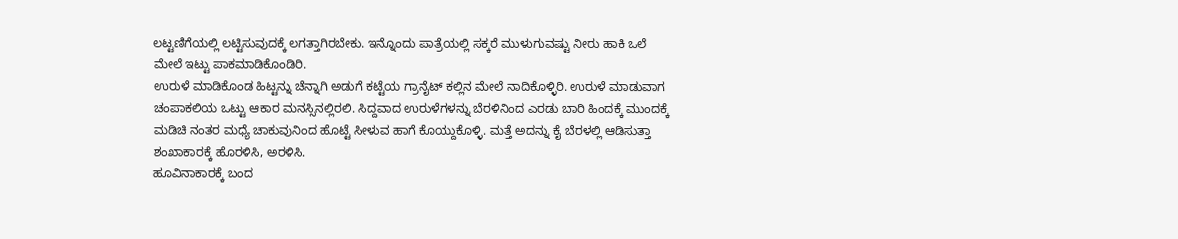ಲಟ್ಟಣಿಗೆಯಲ್ಲಿ ಲಟ್ಟಿಸುವುದಕ್ಕೆ ಲಗತ್ತಾಗಿರಬೇಕು. ಇನ್ನೊಂದು ಪಾತ್ರೆಯಲ್ಲಿ ಸಕ್ಕರೆ ಮುಳುಗುವಷ್ಟು ನೀರು ಹಾಕಿ ಒಲೆ ಮೇಲೆ ಇಟ್ಟು ಪಾಕಮಾಡಿಕೊಂಡಿರಿ.
ಉರುಳೆ ಮಾಡಿಕೊಂಡ ಹಿಟ್ಟನ್ನು ಚೆನ್ನಾಗಿ ಅಡುಗೆ ಕಟ್ಟೆಯ ಗ್ರಾನೈಟ್ ಕಲ್ಲಿನ ಮೇಲೆ ನಾದಿಕೊಳ್ಳಿರಿ. ಉರುಳೆ ಮಾಡುವಾಗ ಚಂಪಾಕಲಿಯ ಒಟ್ಟು ಆಕಾರ ಮನಸ್ಸಿನಲ್ಲಿರಲಿ. ಸಿದ್ದವಾದ ಉರುಳೆಗಳನ್ನು ಬೆರಳಿನಿಂದ ಎರಡು ಬಾರಿ ಹಿಂದಕ್ಕೆ ಮುಂದಕ್ಕೆ ಮಡಿಚಿ ನಂತರ ಮಧ್ಯೆ ಚಾಕುವುನಿಂದ ಹೊಟ್ಟೆ ಸೀಳುವ ಹಾಗೆ ಕೊಯ್ದುಕೊಳ್ಳಿ. ಮತ್ತೆ ಅದನ್ನು ಕೈ ಬೆರಳಲ್ಲಿ ಆಡಿಸುತ್ತಾ ಶಂಖಾಕಾರಕ್ಕೆ ಹೊರಳಿಸಿ, ಅರಳಿಸಿ.
ಹೂವಿನಾಕಾರಕ್ಕೆ ಬಂದ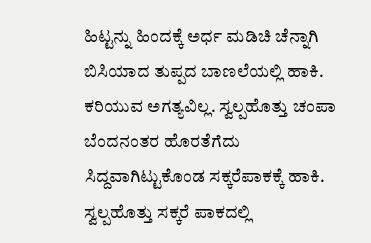ಹಿಟ್ಟನ್ನು ಹಿಂದಕ್ಕೆ ಅರ್ಧ ಮಡಿಚಿ ಚೆನ್ನಾಗಿ ಬಿಸಿಯಾದ ತುಪ್ಪದ ಬಾಣಲೆಯಲ್ಲಿ ಹಾಕಿ. ಕರಿಯುವ ಅಗತ್ಯವಿಲ್ಲ. ಸ್ವಲ್ಪಹೊತ್ತು ಚಂಪಾ ಬೆಂದನಂತರ ಹೊರತೆಗೆದು ಸಿದ್ದವಾಗಿಟ್ಟುಕೊಂಡ ಸಕ್ಕರೆಪಾಕಕ್ಕೆ ಹಾಕಿ. ಸ್ವಲ್ಪಹೊತ್ತು ಸಕ್ಕರೆ ಪಾಕದಲ್ಲಿ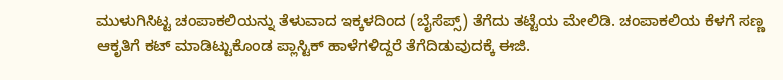ಮುಳುಗಿಸಿಟ್ಟ ಚಂಪಾಕಲಿಯನ್ನು ತೆಳುವಾದ ಇಕ್ಕಳದಿಂದ (ಬೈಸೆಪ್ಸ್) ತೆಗೆದು ತಟ್ಟೆಯ ಮೇಲಿಡಿ. ಚಂಪಾಕಲಿಯ ಕೆಳಗೆ ಸಣ್ಣ ಆಕೃತಿಗೆ ಕಟ್ ಮಾಡಿಟ್ಟುಕೊಂಡ ಪ್ಲಾಸ್ಟಿಕ್ ಹಾಳೆಗಳಿದ್ದರೆ ತೆಗೆದಿಡುವುದಕ್ಕೆ ಈಜಿ.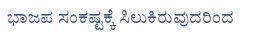ಭಾಜಪ ಸಂಕಷ್ಟಕ್ಕೆ ಸಿಲುಕಿರುವುದರಿಂದ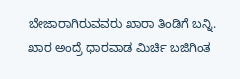ಬೇಜಾರಾಗಿರುವವರು ಖಾರಾ ತಿಂಡಿಗೆ ಬನ್ನಿ. ಖಾರ ಅಂದ್ರೆ ಧಾರವಾಡ ಮಿರ್ಚಿ ಬಜಿಗಿಂತ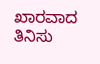ಖಾರವಾದ ತಿನಿಸು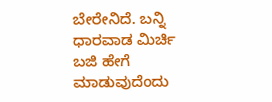ಬೇರೇನಿದೆ. ಬನ್ನಿ ಧಾರವಾಡ ಮಿರ್ಚಿ ಬಜಿ ಹೇಗೆ ಮಾಡುವುದೆಂದು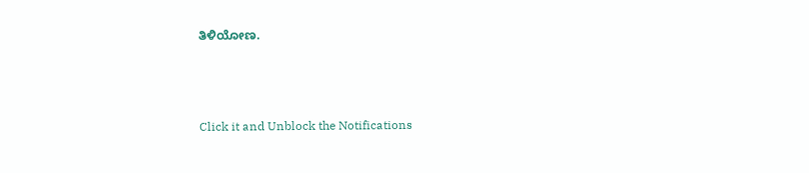ತಿಳಿಯೋಣ.



Click it and Unblock the Notifications